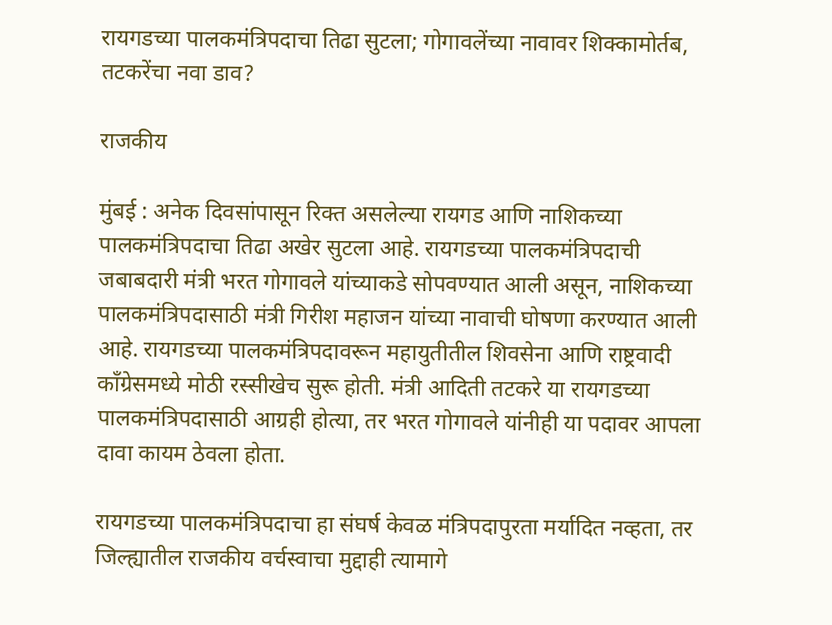रायगडच्या पालकमंत्रिपदाचा तिढा सुटला; गोगावलेंच्या नावावर शिक्कामोर्तब, तटकरेंचा नवा डाव?

राजकीय

मुंबई : अनेक दिवसांपासून रिक्त असलेल्या रायगड आणि नाशिकच्या पालकमंत्रिपदाचा तिढा अखेर सुटला आहे. रायगडच्या पालकमंत्रिपदाची जबाबदारी मंत्री भरत गोगावले यांच्याकडे सोपवण्यात आली असून, नाशिकच्या पालकमंत्रिपदासाठी मंत्री गिरीश महाजन यांच्या नावाची घोषणा करण्यात आली आहे. रायगडच्या पालकमंत्रिपदावरून महायुतीतील शिवसेना आणि राष्ट्रवादी काँग्रेसमध्ये मोठी रस्सीखेच सुरू होती. मंत्री आदिती तटकरे या रायगडच्या पालकमंत्रिपदासाठी आग्रही होत्या, तर भरत गोगावले यांनीही या पदावर आपला दावा कायम ठेवला होता.

रायगडच्या पालकमंत्रिपदाचा हा संघर्ष केवळ मंत्रिपदापुरता मर्यादित नव्हता, तर जिल्ह्यातील राजकीय वर्चस्वाचा मुद्दाही त्यामागे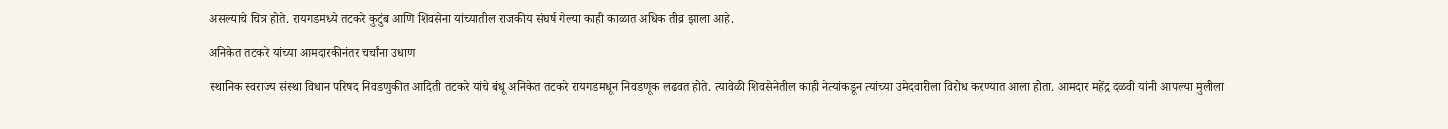असल्याचे चित्र होते. रायगडमध्ये तटकरे कुटुंब आणि शिवसेना यांच्यातील राजकीय संघर्ष गेल्या काही काळात अधिक तीव्र झाला आहे.

अनिकेत तटकरे यांच्या आमदारकीनंतर चर्चांना उधाण

स्थानिक स्वराज्य संस्था विधान परिषद निवडणुकीत आदिती तटकरे यांचे बंधू अनिकेत तटकरे रायगडमधून निवडणूक लढवत होते. त्यावेळी शिवसेनेतील काही नेत्यांकडून त्यांच्या उमेदवारीला विरोध करण्यात आला होता. आमदार महेंद्र दळवी यांनी आपल्या मुलीला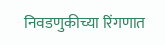निवडणुकीच्या रिंगणात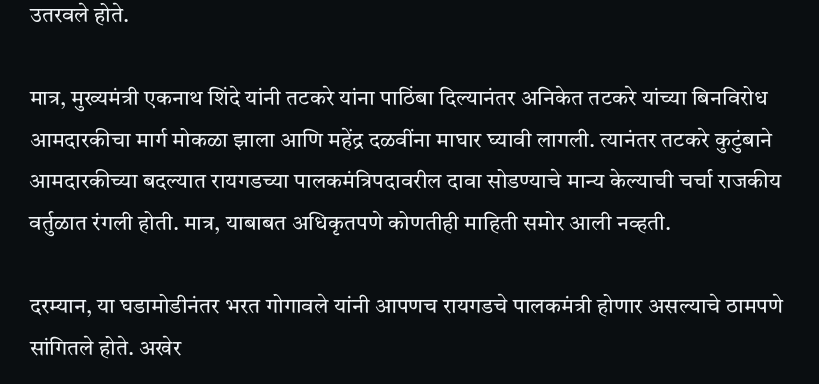उतरवले होते.

मात्र, मुख्यमंत्री एकनाथ शिंदे यांनी तटकरे यांना पाठिंबा दिल्यानंतर अनिकेत तटकरे यांच्या बिनविरोध आमदारकीचा मार्ग मोकळा झाला आणि महेंद्र दळवींना माघार घ्यावी लागली. त्यानंतर तटकरे कुटुंबाने आमदारकीच्या बदल्यात रायगडच्या पालकमंत्रिपदावरील दावा सोडण्याचे मान्य केल्याची चर्चा राजकीय वर्तुळात रंगली होती. मात्र, याबाबत अधिकृतपणे कोणतीही माहिती समोर आली नव्हती.

दरम्यान, या घडामोडीनंतर भरत गोगावले यांनी आपणच रायगडचे पालकमंत्री होणार असल्याचे ठामपणे सांगितले होते. अखेर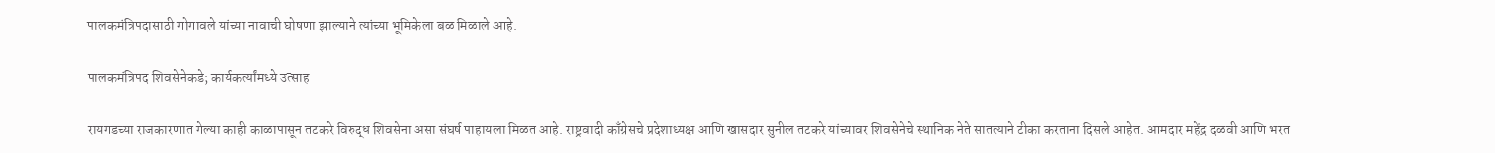पालकमंत्रिपदासाठी गोगावले यांच्या नावाची घोषणा झाल्याने त्यांच्या भूमिकेला बळ मिळाले आहे.

पालकमंत्रिपद शिवसेनेकडे; कार्यकर्त्यांमध्ये उत्साह

रायगडच्या राजकारणात गेल्या काही काळापासून तटकरे विरुद्ध शिवसेना असा संघर्ष पाहायला मिळत आहे. राष्ट्रवादी काँग्रेसचे प्रदेशाध्यक्ष आणि खासदार सुनील तटकरे यांच्यावर शिवसेनेचे स्थानिक नेते सातत्याने टीका करताना दिसले आहेत. आमदार महेंद्र दळवी आणि भरत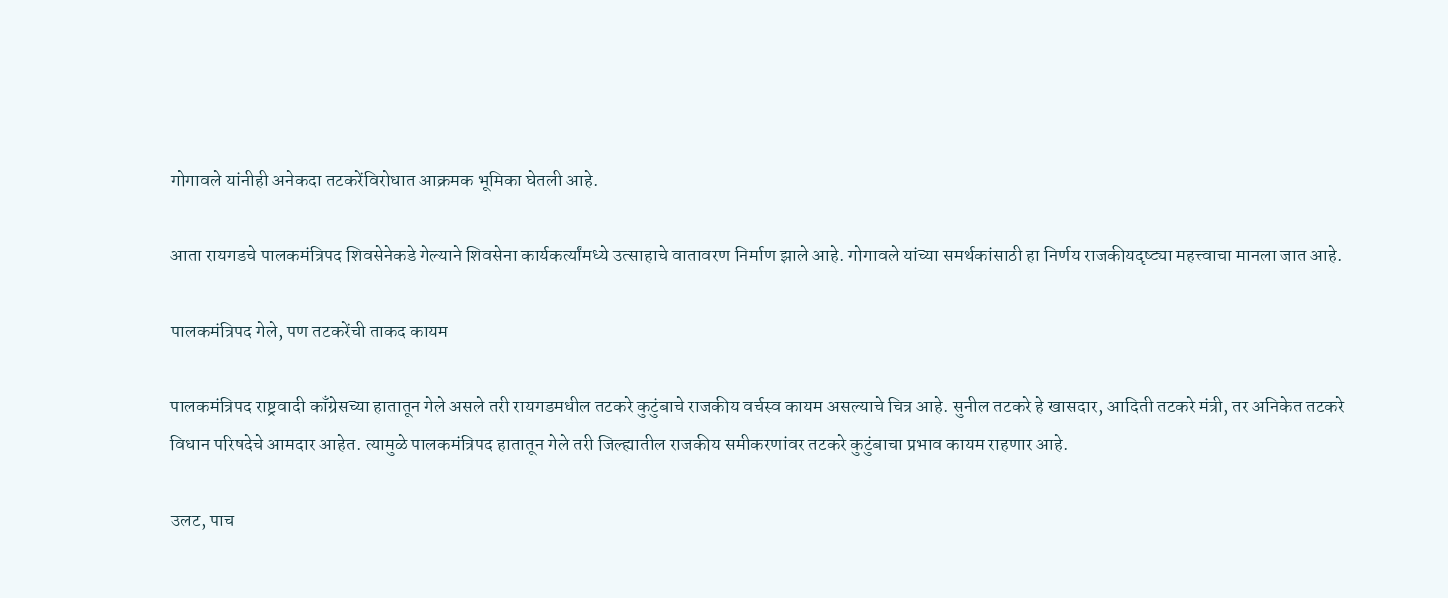गोगावले यांनीही अनेकदा तटकरेंविरोधात आक्रमक भूमिका घेतली आहे.

आता रायगडचे पालकमंत्रिपद शिवसेनेकडे गेल्याने शिवसेना कार्यकर्त्यांमध्ये उत्साहाचे वातावरण निर्माण झाले आहे. गोगावले यांच्या समर्थकांसाठी हा निर्णय राजकीयदृष्ट्या महत्त्वाचा मानला जात आहे.

पालकमंत्रिपद गेले, पण तटकरेंची ताकद कायम

पालकमंत्रिपद राष्ट्रवादी काँग्रेसच्या हातातून गेले असले तरी रायगडमधील तटकरे कुटुंबाचे राजकीय वर्चस्व कायम असल्याचे चित्र आहे. सुनील तटकरे हे खासदार, आदिती तटकरे मंत्री, तर अनिकेत तटकरे विधान परिषदेचे आमदार आहेत. त्यामुळे पालकमंत्रिपद हातातून गेले तरी जिल्ह्यातील राजकीय समीकरणांवर तटकरे कुटुंबाचा प्रभाव कायम राहणार आहे.

उलट, पाच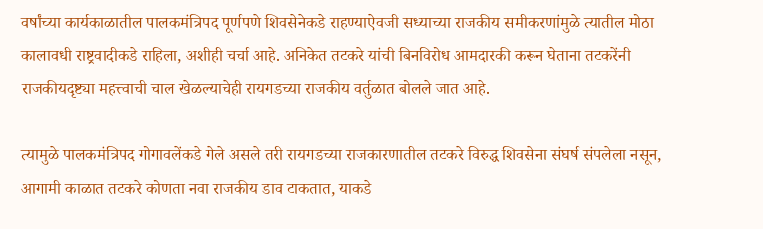वर्षांच्या कार्यकाळातील पालकमंत्रिपद पूर्णपणे शिवसेनेकडे राहण्याऐवजी सध्याच्या राजकीय समीकरणांमुळे त्यातील मोठा कालावधी राष्ट्रवादीकडे राहिला, अशीही चर्चा आहे. अनिकेत तटकरे यांची बिनविरोध आमदारकी करून घेताना तटकरेंनी राजकीयदृष्ट्या महत्त्वाची चाल खेळल्याचेही रायगडच्या राजकीय वर्तुळात बोलले जात आहे.

त्यामुळे पालकमंत्रिपद गोगावलेंकडे गेले असले तरी रायगडच्या राजकारणातील तटकरे विरुद्ध शिवसेना संघर्ष संपलेला नसून, आगामी काळात तटकरे कोणता नवा राजकीय डाव टाकतात, याकडे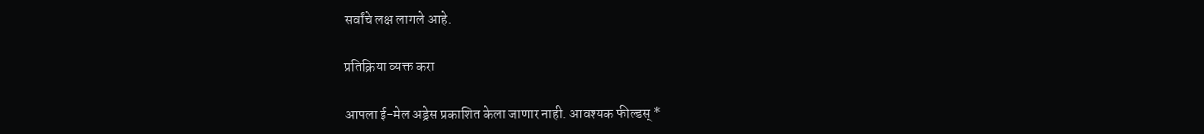सर्वांचे लक्ष लागले आहे.

प्रतिक्रिया व्यक्त करा

आपला ई-मेल अड्रेस प्रकाशित केला जाणार नाही. आवश्यक फील्डस् *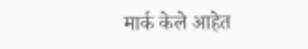मार्क केले आहेत